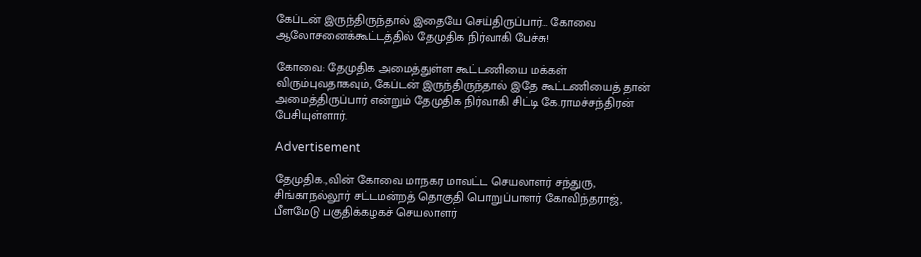கேப்டன் இருந்திருந்தால் இதையே செய்திருப்பார்… கோவை ஆலோசனைக்கூட்டத்தில் தேமுதிக நிர்வாகி பேச்சு!

கோவை: தேமுதிக அமைத்துள்ள கூட்டணியை மக்கள் விரும்புவதாகவும், கேப்டன் இருந்திருந்தால் இதே கூட்டணியைத் தான் அமைத்திருப்பார் என்றும் தேமுதிக நிர்வாகி சிட்டி கே.ராமச்சந்திரன் பேசியுள்ளார்.

Advertisement

தேமுதிக.,வின் கோவை மாநகர மாவட்ட செயலாளர் சந்துரு, சிங்காநல்லூர் சட்டமன்றத் தொகுதி பொறுப்பாளர் கோவிந்தராஜ், பீளமேடு பகுதிக்கழகச் செயலாளர்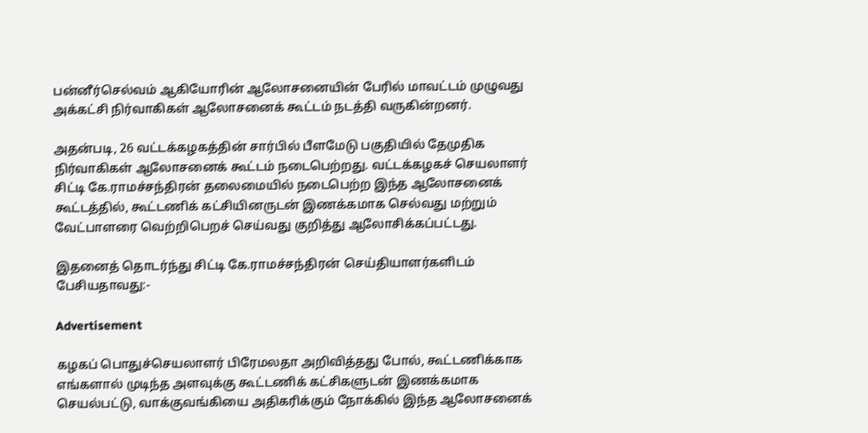பன்னீர்செல்வம் ஆகியோரின் ஆலோசனையின் பேரில் மாவட்டம் முழுவது அக்கட்சி நிர்வாகிகள் ஆலோசனைக் கூட்டம் நடத்தி வருகின்றனர்.

அதன்படி, 26 வட்டக்கழகத்தின் சார்பில் பீளமேடு பகுதியில் தேமுதிக நிர்வாகிகள் ஆலோசனைக் கூட்டம் நடைபெற்றது. வட்டக்கழகச் செயலாளர் சிட்டி கே.ராமச்சந்திரன் தலைமையில் நடைபெற்ற இந்த ஆலோசனைக் கூட்டத்தில், கூட்டணிக் கட்சியினருடன் இணக்கமாக செல்வது மற்றும் வேட்பாளரை வெற்றிபெறச் செய்வது குறித்து ஆலோசிக்கப்பட்டது.

இதனைத் தொடர்ந்து சிட்டி கே.ராமச்சந்திரன் செய்தியாளர்களிடம் பேசியதாவது:-

Advertisement

கழகப் பொதுச்செயலாளர் பிரேமலதா அறிவித்தது போல், கூட்டணிக்காக எங்களால் முடிந்த அளவுக்கு கூட்டணிக் கட்சிகளுடன் இணக்கமாக செயல்பட்டு, வாக்குவங்கியை அதிகரிக்கும் நோக்கில் இந்த ஆலோசனைக்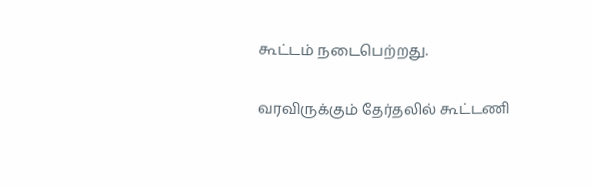கூட்டம் நடைபெற்றது.

வரவிருக்கும் தேர்தலில் கூட்டணி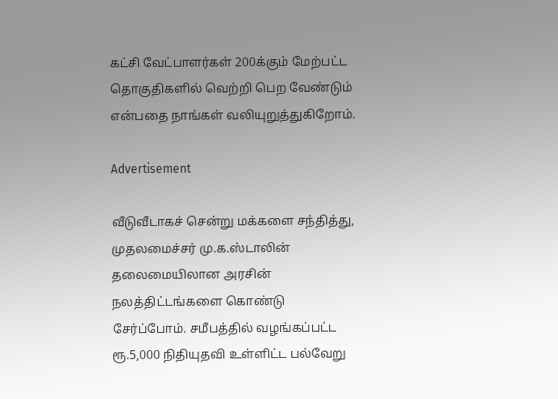கட்சி வேட்பாளர்கள் 200க்கும் மேற்பட்ட தொகுதிகளில் வெற்றி பெற வேண்டும் என்பதை நாங்கள் வலியுறுத்துகிறோம்.

Advertisement

வீடுவீடாகச் சென்று மக்களை சந்தித்து, முதலமைச்சர் மு.க.ஸ்டாலின் தலைமையிலான அரசின் நலத்திட்டங்களை கொண்டு சேர்ப்போம். சமீபத்தில் வழங்கப்பட்ட ரூ.5,000 நிதியுதவி உள்ளிட்ட பல்வேறு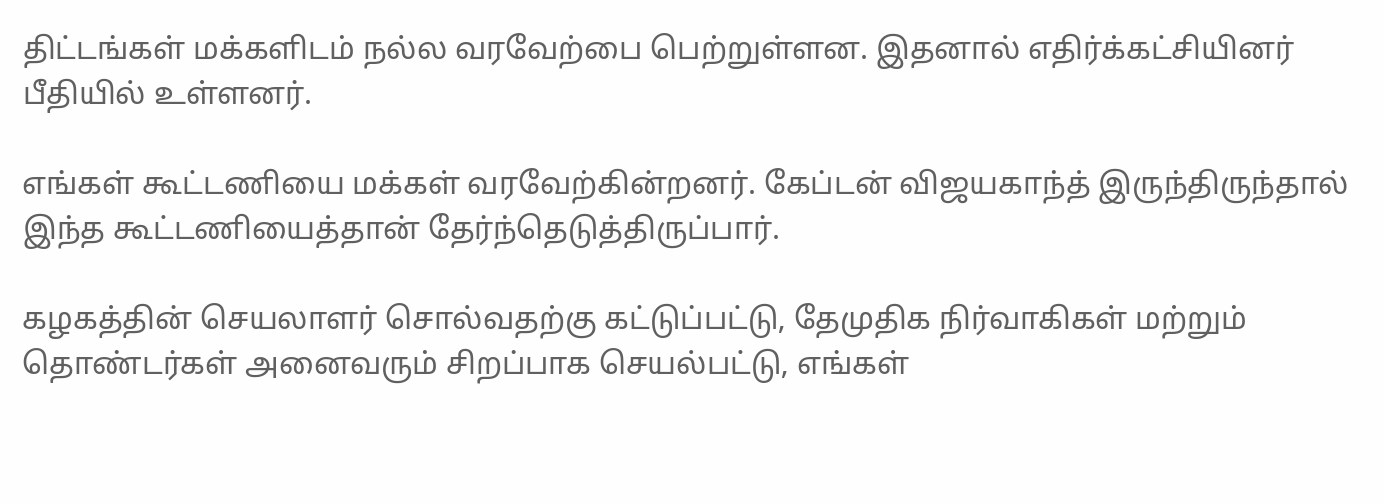திட்டங்கள் மக்களிடம் நல்ல வரவேற்பை பெற்றுள்ளன. இதனால் எதிர்க்கட்சியினர் பீதியில் உள்ளனர்.

எங்கள் கூட்டணியை மக்கள் வரவேற்கின்றனர். கேப்டன் விஜயகாந்த் இருந்திருந்தால் இந்த கூட்டணியைத்தான் தேர்ந்தெடுத்திருப்பார்.

கழகத்தின் செயலாளர் சொல்வதற்கு கட்டுப்பட்டு, தேமுதிக நிர்வாகிகள் மற்றும் தொண்டர்கள் அனைவரும் சிறப்பாக செயல்பட்டு, எங்கள்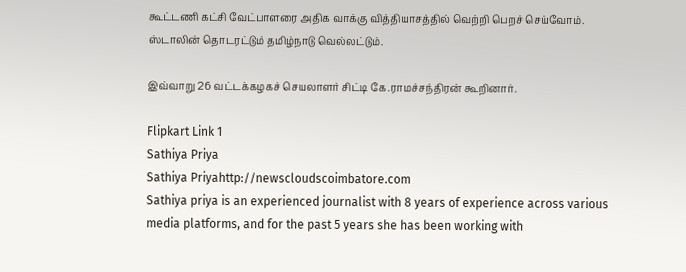கூட்டணி கட்சி வேட்பாளரை அதிக வாக்கு வித்தியாசத்தில் வெற்றி பெறச் செய்வோம். ஸ்டாலின் தொடரட்டும் தமிழ்நாடு வெல்லட்டும்.

இவ்வாறு 26 வட்டக்கழகச் செயலாளர் சிட்டி கே.ராமச்சந்திரன் கூறினார்.

Flipkart Link 1
Sathiya Priya
Sathiya Priyahttp://newscloudscoimbatore.com
Sathiya priya is an experienced journalist with 8 years of experience across various media platforms, and for the past 5 years she has been working with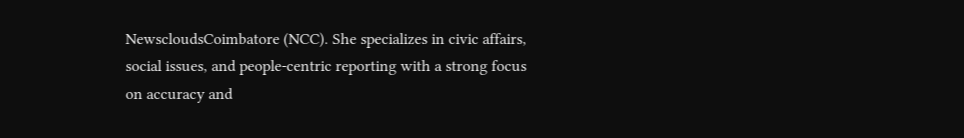NewscloudsCoimbatore (NCC). She specializes in civic affairs, social issues, and people-centric reporting with a strong focus on accuracy and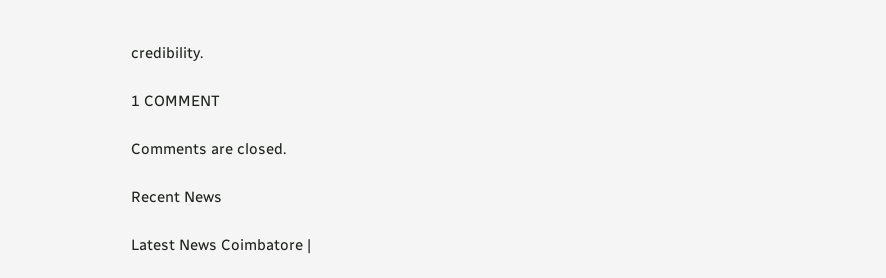credibility.

1 COMMENT

Comments are closed.

Recent News

Latest News Coimbatore |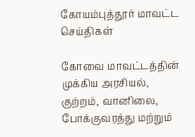கோயம்புத்தூர் மாவட்ட செய்திகள்

கோவை மாவட்டத்தின் முக்கிய அரசியல், குற்றம், வானிலை, போக்குவரத்து மற்றும்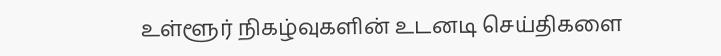உள்ளூர் நிகழ்வுகளின் உடனடி செய்திகளை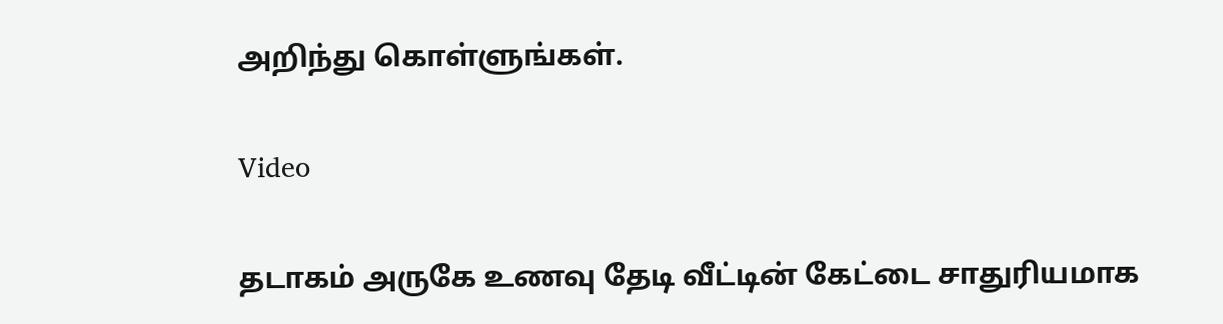அறிந்து கொள்ளுங்கள்.

Video

தடாகம் அருகே உணவு தேடி வீட்டின் கேட்டை சாதுரியமாக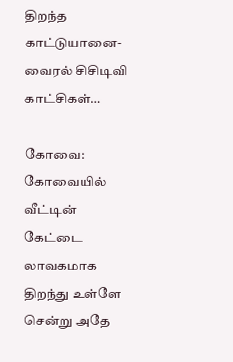திறந்த காட்டுயானை-வைரல் சிசிடிவி காட்சிகள்…

கோவை: கோவையில் வீட்டின் கேட்டை லாவகமாக திறந்து உள்ளே சென்று அதே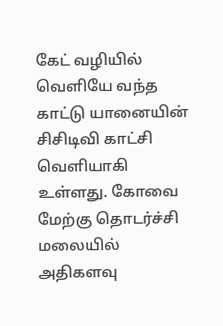கேட் வழியில் வெளியே வந்த காட்டு யானையின் சிசிடிவி காட்சி வெளியாகி உள்ளது. கோவை மேற்கு தொடர்ச்சி மலையில் அதிகளவு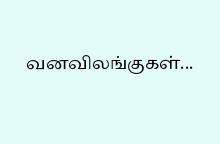வனவிலங்குகள்...